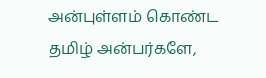அன்புள்ளம் கொண்ட தமிழ் அன்பர்களே,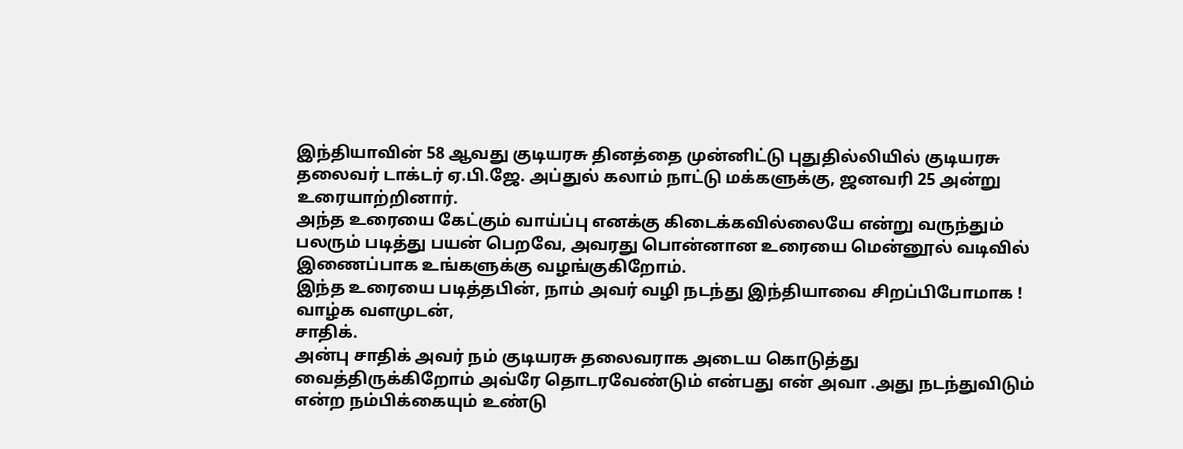இந்தியாவின் 58 ஆவது குடியரசு தினத்தை முன்னிட்டு புதுதில்லியில் குடியரசு தலைவர் டாக்டர் ஏ.பி.ஜே. அப்துல் கலாம் நாட்டு மக்களுக்கு, ஜனவரி 25 அன்று உரையாற்றினார்.
அந்த உரையை கேட்கும் வாய்ப்பு எனக்கு கிடைக்கவில்லையே என்று வருந்தும் பலரும் படித்து பயன் பெறவே, அவரது பொன்னான உரையை மென்னூல் வடிவில் இணைப்பாக உங்களுக்கு வழங்குகிறோம்.
இந்த உரையை படித்தபின், நாம் அவர் வழி நடந்து இந்தியாவை சிறப்பிபோமாக !
வாழ்க வளமுடன்,
சாதிக்.
அன்பு சாதிக் அவர் நம் குடியரசு தலைவராக அடைய கொடுத்து வைத்திருக்கிறோம் அவ்ரே தொடரவேண்டும் என்பது என் அவா .அது நடந்துவிடும் என்ற நம்பிக்கையும் உண்டு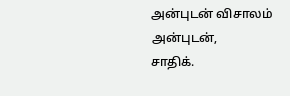அன்புடன் விசாலம்
அன்புடன்,
சாதிக்.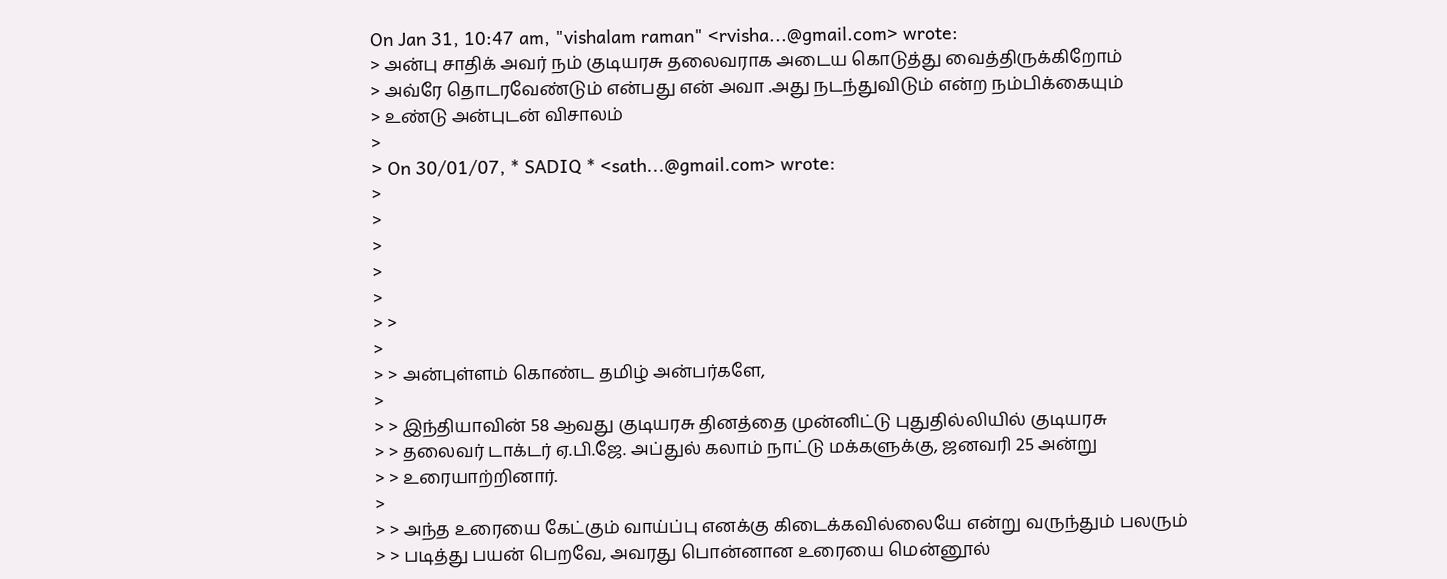On Jan 31, 10:47 am, "vishalam raman" <rvisha...@gmail.com> wrote:
> அன்பு சாதிக் அவர் நம் குடியரசு தலைவராக அடைய கொடுத்து வைத்திருக்கிறோம்
> அவ்ரே தொடரவேண்டும் என்பது என் அவா .அது நடந்துவிடும் என்ற நம்பிக்கையும்
> உண்டு அன்புடன் விசாலம்
>
> On 30/01/07, * SADIQ * <sath...@gmail.com> wrote:
>
>
>
>
>
> >
>
> > அன்புள்ளம் கொண்ட தமிழ் அன்பர்களே,
>
> > இந்தியாவின் 58 ஆவது குடியரசு தினத்தை முன்னிட்டு புதுதில்லியில் குடியரசு
> > தலைவர் டாக்டர் ஏ.பி.ஜே. அப்துல் கலாம் நாட்டு மக்களுக்கு, ஜனவரி 25 அன்று
> > உரையாற்றினார்.
>
> > அந்த உரையை கேட்கும் வாய்ப்பு எனக்கு கிடைக்கவில்லையே என்று வருந்தும் பலரும்
> > படித்து பயன் பெறவே, அவரது பொன்னான உரையை மென்னூல்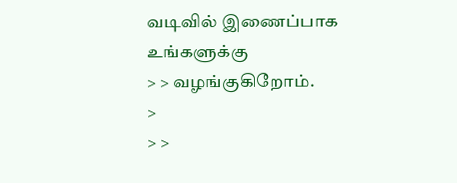வடிவில் இணைப்பாக உங்களுக்கு
> > வழங்குகிறோம்.
>
> >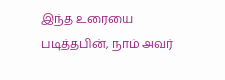இந்த உரையை படித்தபின், நாம் அவர்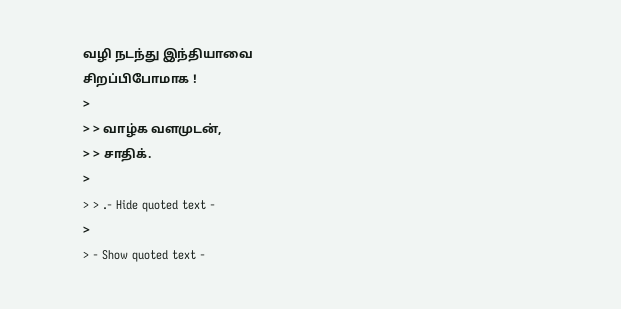வழி நடந்து இந்தியாவை சிறப்பிபோமாக !
>
> > வாழ்க வளமுடன்,
> > சாதிக்.
>
> > .- Hide quoted text -
>
> - Show quoted text -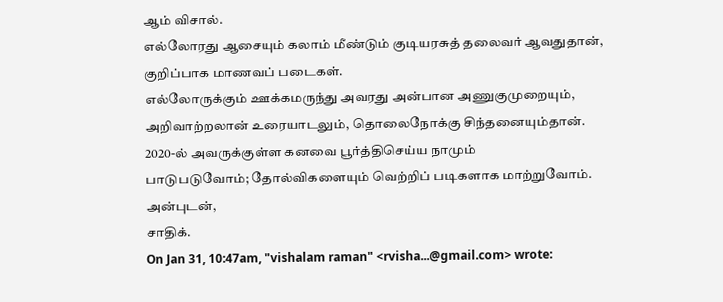ஆம் விசால்.
எல்லோரது ஆசையும் கலாம் மீண்டும் குடியரசுத் தலைவர் ஆவதுதான்,
குறிப்பாக மாணவப் படைகள்.
எல்லோருக்கும் ஊக்கமருந்து அவரது அன்பான அணுகுமுறையும்,
அறிவாற்றலான் உரையாடலும், தொலைநோக்கு சிந்தனையும்தான்.
2020-ல் அவருக்குள்ள கனவை பூர்த்திசெய்ய நாமும்
பாடுபடுவோம்; தோல்விகளையும் வெற்றிப் படிகளாக மாற்றுவோம்.
அன்புடன்,
சாதிக்.
On Jan 31, 10:47am, "vishalam raman" <rvisha...@gmail.com> wrote: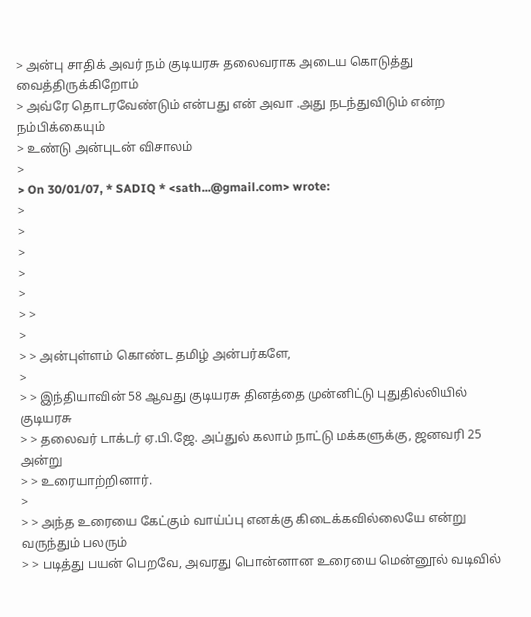> அன்பு சாதிக் அவர் நம் குடியரசு தலைவராக அடைய கொடுத்து வைத்திருக்கிறோம்
> அவ்ரே தொடரவேண்டும் என்பது என் அவா .அது நடந்துவிடும் என்ற நம்பிக்கையும்
> உண்டு அன்புடன் விசாலம்
>
> On 30/01/07, * SADIQ * <sath...@gmail.com> wrote:
>
>
>
>
>
> >
>
> > அன்புள்ளம் கொண்ட தமிழ் அன்பர்களே,
>
> > இந்தியாவின் 58 ஆவது குடியரசு தினத்தை முன்னிட்டு புதுதில்லியில் குடியரசு
> > தலைவர் டாக்டர் ஏ.பி.ஜே. அப்துல் கலாம் நாட்டு மக்களுக்கு, ஜனவரி 25 அன்று
> > உரையாற்றினார்.
>
> > அந்த உரையை கேட்கும் வாய்ப்பு எனக்கு கிடைக்கவில்லையே என்று வருந்தும் பலரும்
> > படித்து பயன் பெறவே, அவரது பொன்னான உரையை மென்னூல் வடிவில்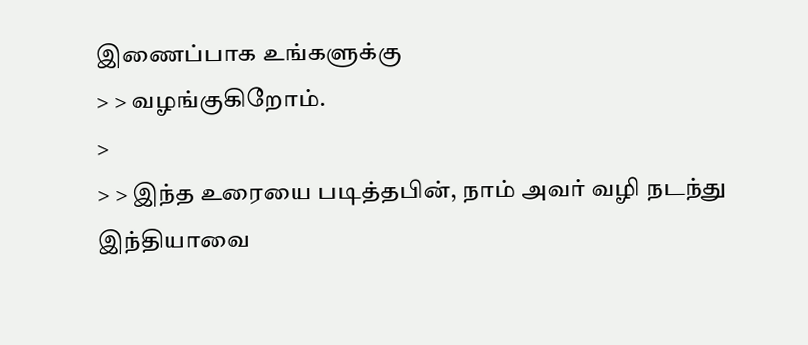இணைப்பாக உங்களுக்கு
> > வழங்குகிறோம்.
>
> > இந்த உரையை படித்தபின், நாம் அவர் வழி நடந்து இந்தியாவை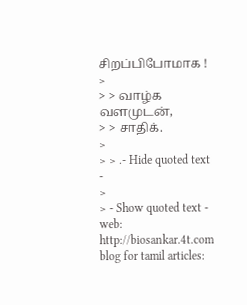சிறப்பிபோமாக !
>
> > வாழ்க வளமுடன்,
> > சாதிக்.
>
> > .- Hide quoted text -
>
> - Show quoted text -
web: http://biosankar.4t.com
blog for tamil articles: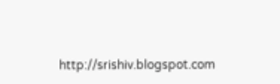http://srishiv.blogspot.com